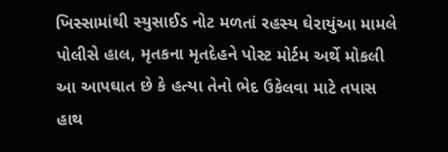ખિસ્સામાંથી સ્યુસાઈડ નોટ મળતાં રહસ્ય ઘેરાયુંઆ મામલે પોલીસે હાલ, મૃતકના મૃતદેહને પોસ્ટ મોર્ટમ અર્થે મોકલી આ આપઘાત છે કે હત્યા તેનો ભેદ ઉકેલવા માટે તપાસ હાથ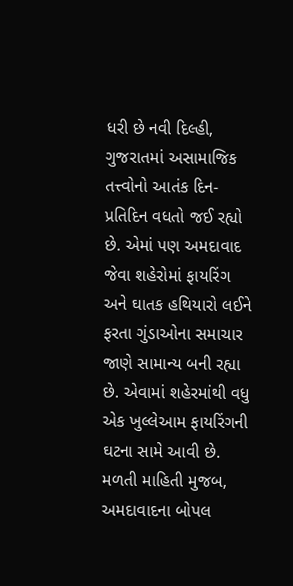ધરી છે નવી દિલ્હી, ગુજરાતમાં અસામાજિક તત્ત્વોનો આતંક દિન-પ્રતિદિન વધતો જઈ રહ્યો છે. એમાં પણ અમદાવાદ જેવા શહેરોમાં ફાયરિંગ અને ઘાતક હથિયારો લઈને ફરતા ગુંડાઓના સમાચાર જાણે સામાન્ય બની રહ્યા છે. એવામાં શહેરમાંથી વધુ એક ખુલ્લેઆમ ફાયરિંગની ઘટના સામે આવી છે. મળતી માહિતી મુજબ, અમદાવાદના બોપલ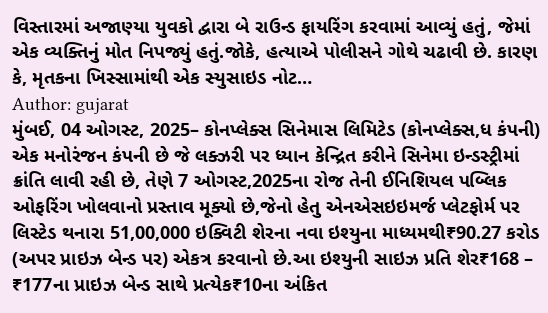વિસ્તારમાં અજાણ્યા યુવકો દ્વારા બે રાઉન્ડ ફાયરિંગ કરવામાં આવ્યું હતું, જેમાં એક વ્યક્તિનું મોત નિપજ્યું હતું.જોકે, હત્યાએ પોલીસને ગોથે ચઢાવી છે. કારણ કે, મૃતકના ખિસ્સામાંથી એક સ્યુસાઇડ નોટ…
Author: gujarat
મુંબઈ, 04 ઓગસ્ટ, 2025– કોનપ્લેક્સ સિનેમાસ લિમિટેડ (કોનપ્લેક્સ,ધ કંપની) એક મનોરંજન કંપની છે જે લક્ઝરી પર ધ્યાન કેન્દ્રિત કરીને સિનેમા ઇન્ડસ્ટ્રીમાં ક્રાંતિ લાવી રહી છે, તેણે 7 ઓગસ્ટ,2025ના રોજ તેની ઈનિશિયલ પબ્લિક ઓફરિંગ ખોલવાનો પ્રસ્તાવ મૂક્યો છે,જેનો હેતુ એનએસઇઇમર્જ પ્લેટફોર્મ પર લિસ્ટેડ થનારા 51,00,000 ઇક્વિટી શેરના નવા ઇશ્યુના માધ્યમથી₹90.27 કરોડ (અપર પ્રાઇઝ બેન્ડ પર) એકત્ર કરવાનો છે.આ ઇશ્યુની સાઇઝ પ્રતિ શેર₹168 – ₹177ના પ્રાઇઝ બેન્ડ સાથે પ્રત્યેક₹10ના અંકિત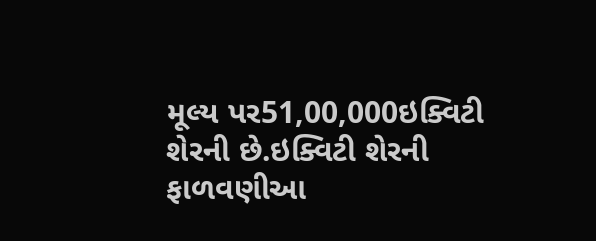મૂલ્ય પર51,00,000ઇક્વિટી શેરની છે.ઇક્વિટી શેરની ફાળવણીઆ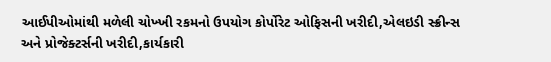આઈપીઓમાંથી મળેલી ચોખ્ખી રકમનો ઉપયોગ કોર્પોરેટ ઓફિસની ખરીદી,એલઇડી સ્ક્રીન્સ અને પ્રોજેક્ટર્સની ખરીદી,કાર્યકારી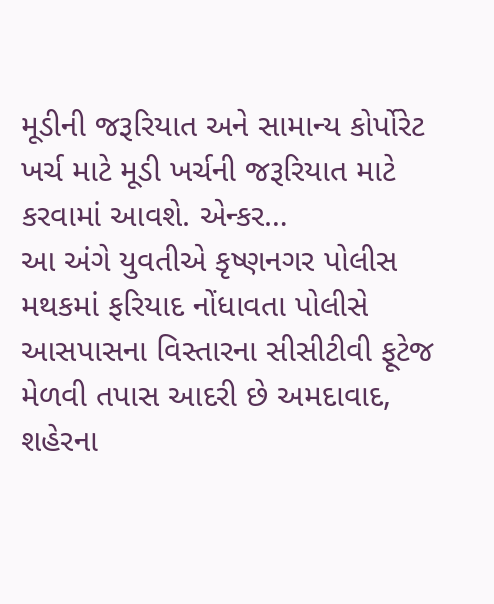મૂડીની જરૂરિયાત અને સામાન્ય કોર્પોરેટ ખર્ચ માટે મૂડી ખર્ચની જરૂરિયાત માટે કરવામાં આવશે. એન્કર…
આ અંગે યુવતીએ કૃષ્ણનગર પોલીસ મથકમાં ફરિયાદ નોંધાવતા પોલીસે આસપાસના વિસ્તારના સીસીટીવી ફૂટેજ મેળવી તપાસ આદરી છે અમદાવાદ, શહેરના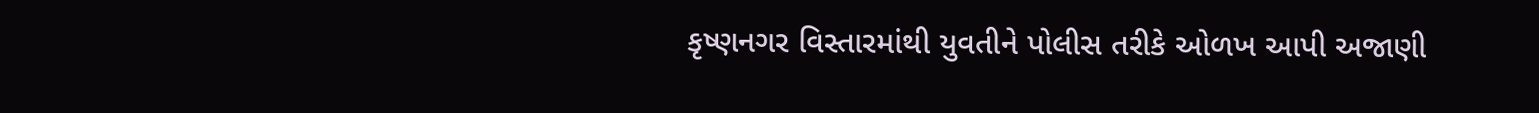કૃષ્ણનગર વિસ્તારમાંથી યુવતીને પોલીસ તરીકે ઓળખ આપી અજાણી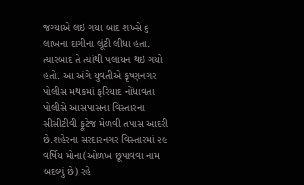જગ્યાએ લઇ ગયા બાદ શખ્સે ૬ લાખના દાગીના લૂંટી લીધા હતા. ત્યારબાદ તે ત્યાંથી પલાયન થઇ ગયો હતો. આ અંગે યુવતીએ કૃષ્ણનગર પોલીસ મથકમાં ફરિયાદ નોંધાવતા પોલીસે આસપાસના વિસ્તારના સીસીટીવી ફૂટેજ મેળવી તપાસ આદરી છે.શહેરના સરદારનગર વિસ્તારમાં ૨૯ વર્ષિય મોના(ઓળખ છૂપાવવા નામ બદલ્યું છે) રહે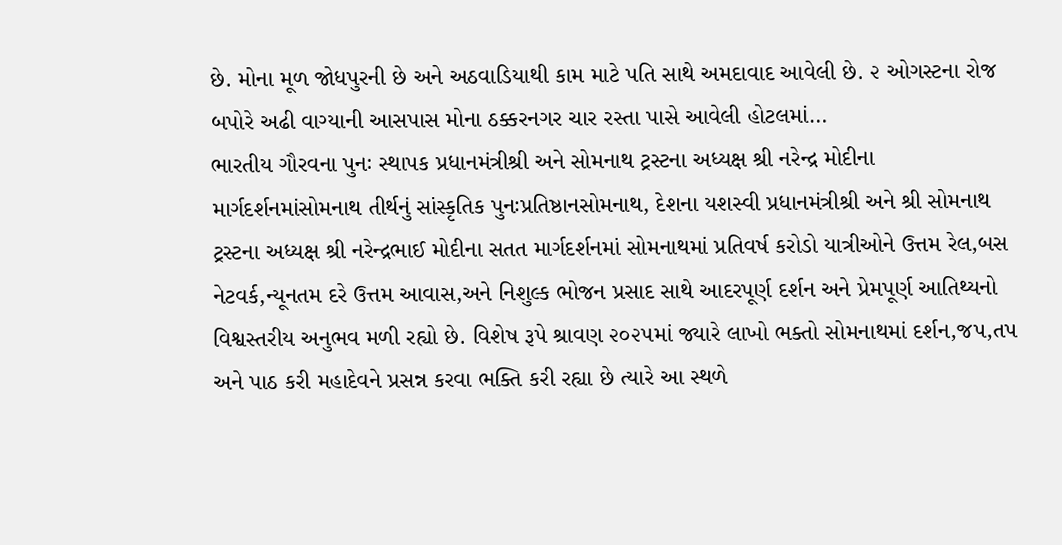છે. મોના મૂળ જોધપુરની છે અને અઠવાડિયાથી કામ માટે પતિ સાથે અમદાવાદ આવેલી છે. ૨ ઓગસ્ટના રોજ બપોરે અઢી વાગ્યાની આસપાસ મોના ઠક્કરનગર ચાર રસ્તા પાસે આવેલી હોટલમાં…
ભારતીય ગૌરવના પુનઃ સ્થાપક પ્રધાનમંત્રીશ્રી અને સોમનાથ ટ્રસ્ટના અધ્યક્ષ શ્રી નરેન્દ્ર મોદીના માર્ગદર્શનમાંસોમનાથ તીર્થનું સાંસ્કૃતિક પુનઃપ્રતિષ્ઠાનસોમનાથ, દેશના યશસ્વી પ્રધાનમંત્રીશ્રી અને શ્રી સોમનાથ ટ્રસ્ટના અધ્યક્ષ શ્રી નરેન્દ્રભાઈ મોદીના સતત માર્ગદર્શનમાં સોમનાથમાં પ્રતિવર્ષ કરોડો યાત્રીઓને ઉત્તમ રેલ,બસ નેટવર્ક,ન્યૂનતમ દરે ઉત્તમ આવાસ,અને નિશુલ્ક ભોજન પ્રસાદ સાથે આદરપૂર્ણ દર્શન અને પ્રેમપૂર્ણ આતિથ્યનો વિશ્વસ્તરીય અનુભવ મળી રહ્યો છે. વિશેષ રૂપે શ્રાવણ ૨૦૨૫માં જ્યારે લાખો ભક્તો સોમનાથમાં દર્શન,જપ,તપ અને પાઠ કરી મહાદેવને પ્રસન્ન કરવા ભક્તિ કરી રહ્યા છે ત્યારે આ સ્થળે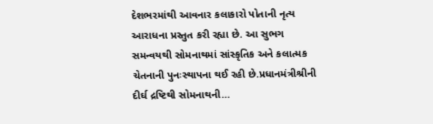દેશભરમાંથી આવનાર કલાકારો પોતાની નૃત્ય આરાધના પ્રસ્તુત કરી રહ્યા છે. આ સુભગ સમન્વયથી સોમનાથમાં સાંસ્કૃતિક અને કલાત્મક ચેતનાની પુનઃસ્થાપના થઈ રહી છે.પ્રધાનમંત્રીશ્રીની દીર્ઘ દ્રષ્ટિથી સોમનાથની…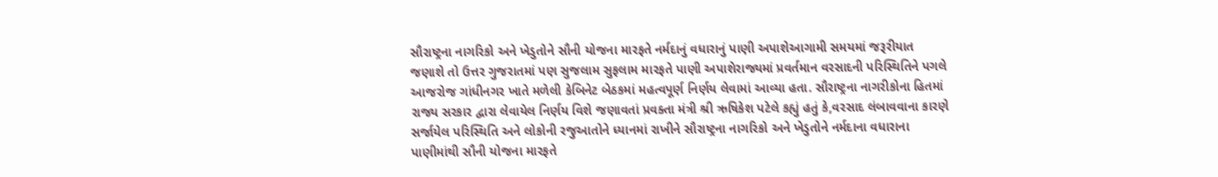સૌરાષ્ટ્રના નાગરિકો અને ખેડુતોને સૌની યોજના મારફતે નર્મદાનું વધારાનું પાણી અપાશેઆગામી સમયમાં જરૂરીયાત જણાશે તો ઉત્તર ગુજરાતમાં પણ સુજલામ સુફલામ મારફતે પાણી અપાશેરાજ્યમાં પ્રવર્તમાન વરસાદની પરિસ્થિતિને પગલે આજરોજ ગાંધીનગર ખાતે મળેલી કેબિનેટ બેઠકમાં મહત્વપૂર્ણ નિર્ણય લેવામાં આવ્યા હતા. સૌરાષ્ટ્રના નાગરીકોના હિતમાં રાજ્ય સરકાર દ્વારા લેવાયેલ નિર્ણય વિશે જણાવતાં પ્રવક્તા મંત્રી શ્રી ઋષિકેશ પટેલે કહ્યું હતું કે,વરસાદ લંબાવવાના કારણે સર્જાયેલ પરિસ્થિતિ અને લોકોની રજુઆતોને ધ્યાનમાં રાખીને સૌરાષ્ટ્રના નાગરિકો અને ખેડુતોને નર્મદાના વધારાના પાણીમાંથી સૌની યોજના મારફતે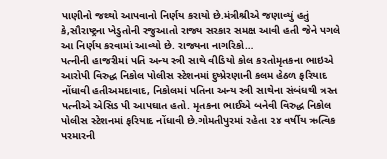પાણીનો જથ્થો આપવાનો નિર્ણય કરાયો છે.મંત્રીશ્રીએ જણાવ્યું હતું કે,સૌરાષ્ટ્રના ખેડુતોની રજુઆતો રાજ્ય સરકાર સમક્ષ આવી હતી જેને પગલે આ નિર્ણય કરવામાં આવ્યો છે. રાજ્યના નાગરિકો…
પત્નીની હાજરીમાં પતિ અન્ય સ્ત્રી સાથે વીડિયો કોલ કરતોમૃતકના ભાઇએ આરોપી વિરુદ્ધ નિકોલ પોલીસ સ્ટેશનમાં દુષ્પ્રેરણાની કલમ હેઠળ ફરિયાદ નોંધાવી હતીઅમદાવાદ, નિકોલમાં પતિના અન્ય સ્ત્રી સાથેના સંબંધથી ત્રસ્ત પત્નીએ એસિડ પી આપઘાત હતો. મૃતકના ભાઈએ બનેવી વિરુદ્ધ નિકોલ પોલીસ સ્ટેશનમાં ફરિયાદ નોંધાવી છે.ગોમતીપુરમાં રહેતા ૨૪ વર્ષીય ઋત્વિક પરમારની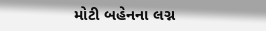મોટી બહેનના લગ્ન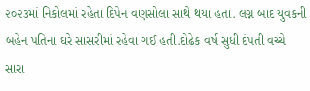૨૦૨૩માં નિકોલમાં રહેતા દિપેન વણસોલા સાથે થયા હતા. લગ્ન બાદ યુવકની બહેન પતિના ઘરે સાસરીમાં રહેવા ગઈ હતી.દોઢેક વર્ષ સુધી દંપતી વચ્ચે સારા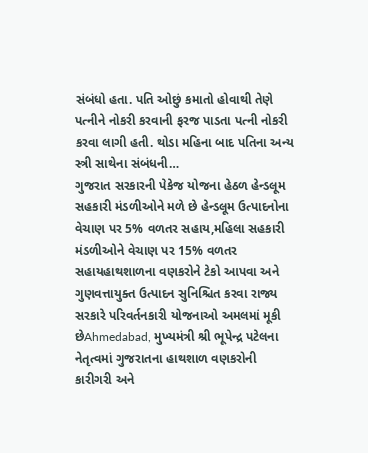સંબંધો હતા. પતિ ઓછું કમાતો હોવાથી તેણે પત્નીને નોકરી કરવાની ફરજ પાડતા પત્ની નોકરી કરવા લાગી હતી. થોડા મહિના બાદ પતિના અન્ય સ્ત્રી સાથેના સંબંધની…
ગુજરાત સરકારની પેકેજ યોજના હેઠળ હેન્ડલૂમ સહકારી મંડળીઓને મળે છે હેન્ડલૂમ ઉત્પાદનોના વેચાણ પર 5% વળતર સહાય,મહિલા સહકારી મંડળીઓને વેચાણ પર 15% વળતર સહાયહાથશાળના વણકરોને ટેકો આપવા અને ગુણવત્તાયુક્ત ઉત્પાદન સુનિશ્ચિત કરવા રાજ્ય સરકારે પરિવર્તનકારી યોજનાઓ અમલમાં મૂકી છેAhmedabad, મુખ્યમંત્રી શ્રી ભૂપેન્દ્ર પટેલના નેતૃત્વમાં ગુજરાતના હાથશાળ વણકરોની કારીગરી અને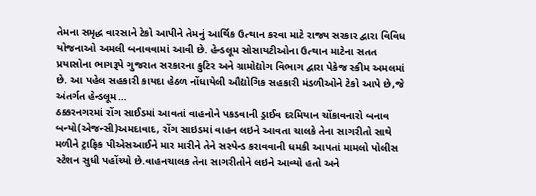તેમના સમૃદ્ધ વારસાને ટેકો આપીને તેમનું આર્થિક ઉત્થાન કરવા માટે રાજ્ય સરકાર દ્વારા વિવિધ યોજનાઓ અમલી બનાવવામાં આવી છે. હેન્ડલૂમ સોસાયટીઓના ઉત્થાન માટેના સતત પ્રયાસોના ભાગરૂપે ગુજરાત સરકારના કુટિર અને ગ્રામોદ્યોગ વિભાગ દ્વારા પેકેજ સ્કીમ અમલમાં છે. આ પહેલ સહકારી કાયદા હેઠળ નોંધાયેલી ઔદ્યોગિક સહકારી મંડળીઓને ટેકો આપે છે,જે અંતર્ગત હેન્ડલૂમ…
ઠક્કરનગરમાં રોંગ સાઈડમાં આવતાં વાહનોને પકડવાની ડ્રાઈવ દરમિયાન ચોંકાવનારો બનાવ બન્યો(એજન્સી)અમદાવાદ, રોંગ સાઇડમાં વાહન લઇને આવતા ચાલકે તેના સાગરીતો સાથે મળીને ટ્રાફિક પીએસઆઈને માર મારીને તેને સસ્પેન્ડ કરાવવાની ધમકી આપતાં મામલો પોલીસ સ્ટેશન સુધી પહોંચ્યો છે.વાહનચાલક તેના સાગરીતોને લઇને આવ્યો હતો અને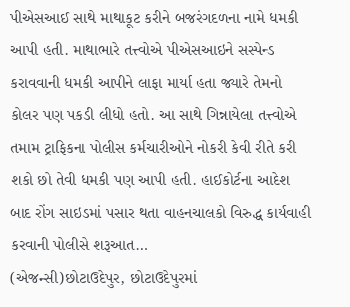પીએસઆઈ સાથે માથાકૂટ કરીને બજરંગદળના નામે ધમકી આપી હતી. માથાભારે તત્ત્વોએ પીએસઆઇને સસ્પેન્ડ કરાવવાની ધમકી આપીને લાફા માર્યા હતા જ્યારે તેમનો કોલર પણ પકડી લીધો હતો. આ સાથે ગિન્નાયેલા તત્ત્વોએ તમામ ટ્રાફિકના પોલીસ કર્મચારીઓને નોકરી કેવી રીતે કરી શકો છો તેવી ધમકી પણ આપી હતી. હાઈકોર્ટના આદેશ બાદ રોંગ સાઇડમાં પસાર થતા વાહનચાલકો વિરુદ્ધ કાર્યવાહી કરવાની પોલીસે શરૂઆત…
(એજન્સી)છોટાઉદેપુર, છોટાઉદેપુરમાં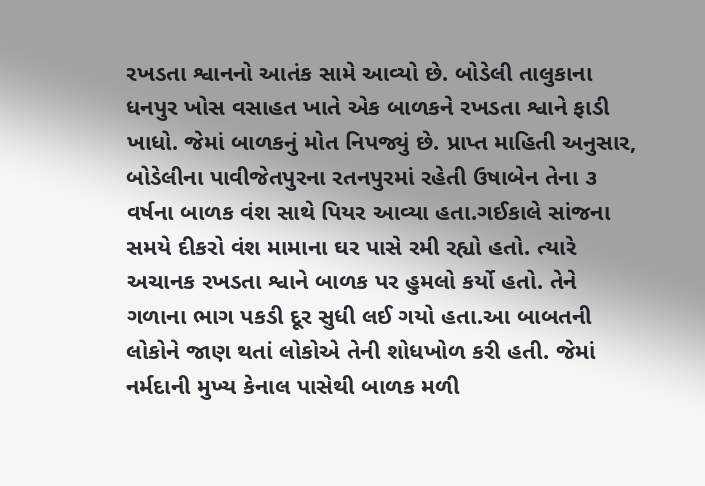રખડતા શ્વાનનો આતંક સામે આવ્યો છે. બોડેલી તાલુકાના ધનપુર ખોસ વસાહત ખાતે એક બાળકને રખડતા શ્વાને ફાડી ખાધો. જેમાં બાળકનું મોત નિપજ્યું છે. પ્રાપ્ત માહિતી અનુસાર, બોડેલીના પાવીજેતપુરના રતનપુરમાં રહેતી ઉષાબેન તેના ૩ વર્ષના બાળક વંશ સાથે પિયર આવ્યા હતા.ગઈકાલે સાંજના સમયે દીકરો વંશ મામાના ઘર પાસે રમી રહ્યો હતો. ત્યારે અચાનક રખડતા શ્વાને બાળક પર હુમલો કર્યો હતો. તેને ગળાના ભાગ પકડી દૂર સુધી લઈ ગયો હતા.આ બાબતની લોકોને જાણ થતાં લોકોએ તેની શોધખોળ કરી હતી. જેમાં નર્મદાની મુખ્ય કેનાલ પાસેથી બાળક મળી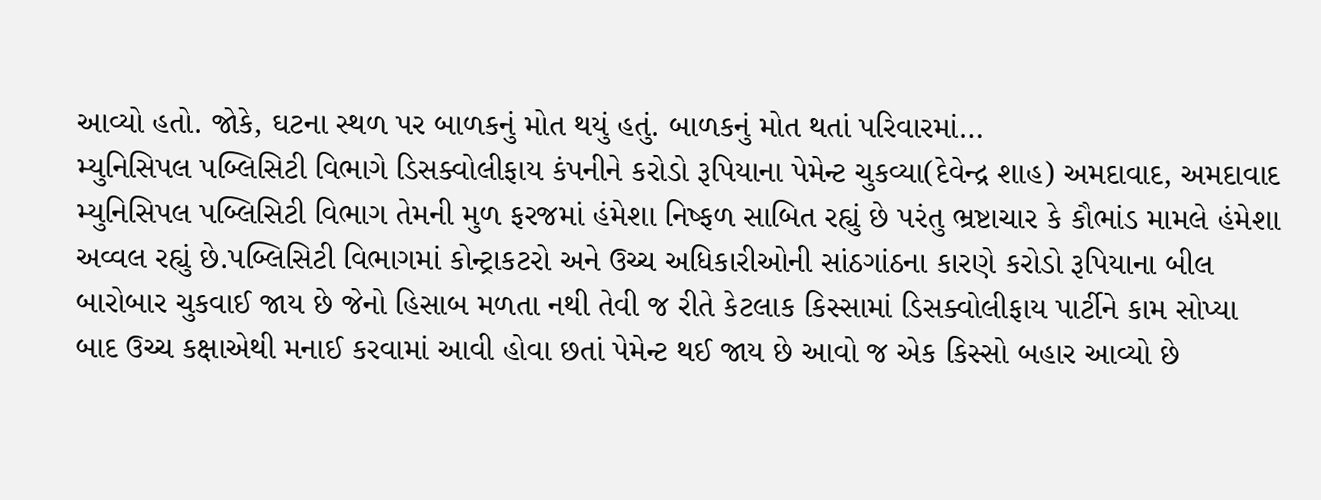આવ્યો હતો. જોકે, ઘટના સ્થળ પર બાળકનું મોત થયું હતું. બાળકનું મોત થતાં પરિવારમાં…
મ્યુનિસિપલ પબ્લિસિટી વિભાગે ડિસક્વોલીફાય કંપનીને કરોડો રૂપિયાના પેમેન્ટ ચુકવ્યા(દેવેન્દ્ર શાહ) અમદાવાદ, અમદાવાદ મ્યુનિસિપલ પબ્લિસિટી વિભાગ તેમની મુળ ફરજમાં હંમેશા નિષ્ફળ સાબિત રહ્યું છે પરંતુ ભ્રષ્ટાચાર કે કૌભાંડ મામલે હંમેશા અવ્વલ રહ્યું છે.પબ્લિસિટી વિભાગમાં કોન્ટ્રાકટરો અને ઉચ્ચ અધિકારીઓની સાંઠગાંઠના કારણે કરોડો રૂપિયાના બીલ બારોબાર ચુકવાઈ જાય છે જેનો હિસાબ મળતા નથી તેવી જ રીતે કેટલાક કિસ્સામાં ડિસક્વોલીફાય પાર્ટીને કામ સોપ્યા બાદ ઉચ્ચ કક્ષાએથી મનાઈ કરવામાં આવી હોવા છતાં પેમેન્ટ થઈ જાય છે આવો જ એક કિસ્સો બહાર આવ્યો છે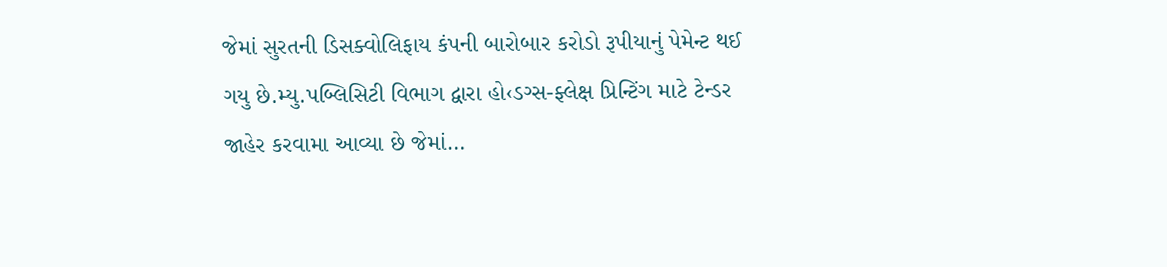જેમાં સુરતની ડિસક્વોલિફાય કંપની બારોબાર કરોડો રૂપીયાનું પેમેન્ટ થઈ ગયુ છે.મ્યુ.પબ્લિસિટી વિભાગ દ્વારા હો‹ડગ્સ-ફ્લેક્ષ પ્રિન્ટિંગ માટે ટેન્ડર જાહેર કરવામા આવ્યા છે જેમાં…